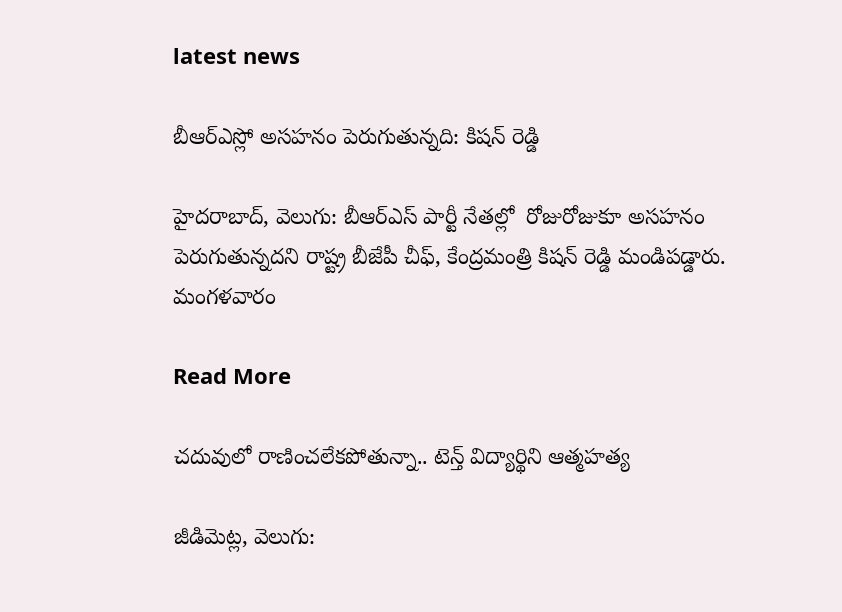latest news

బీఆర్ఎస్లో అసహనం పెరుగుతున్నది: కిషన్ రెడ్డి

హైదరాబాద్, వెలుగు: బీఆర్ఎస్ పార్టీ నేతల్లో  రోజురోజుకూ అసహనం పెరుగుతున్నదని రాష్ట్ర బీజేపీ చీఫ్, కేంద్రమంత్రి కిషన్ రెడ్డి మండిపడ్డారు. మంగళవారం

Read More

చదువులో రాణించలేకపోతున్నా.. టెన్త్ విద్యార్థిని ఆత్మహత్య

జీడిమెట్ల, వెలుగు: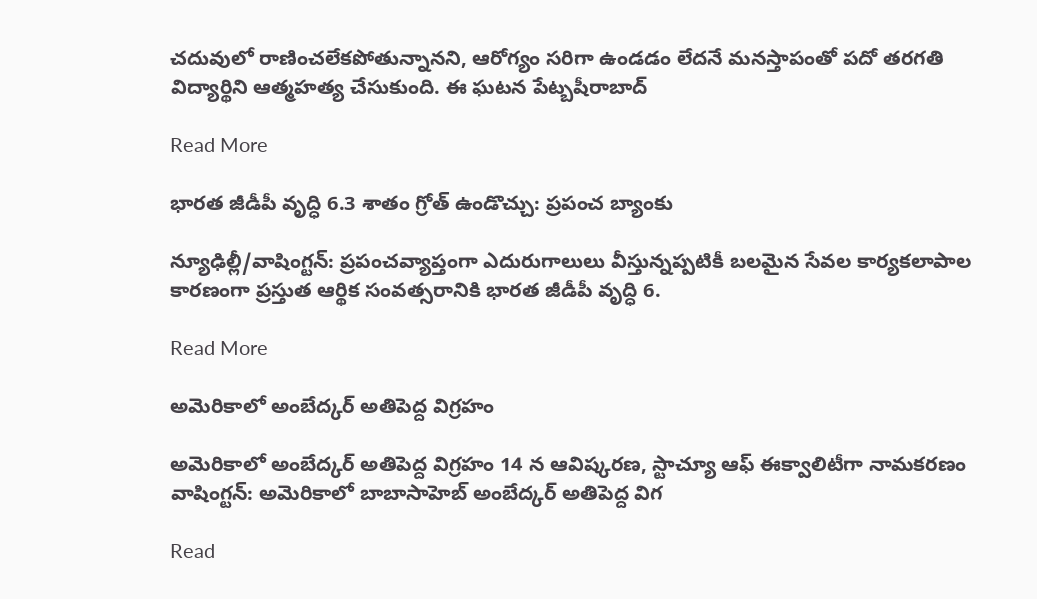చదువులో రాణించలేకపోతున్నానని, ఆరోగ్యం సరిగా ఉండడం లేదనే మనస్తాపంతో పదో తరగతి విద్యార్థిని ఆత్మహత్య చేసుకుంది. ఈ ఘటన పేట్బషీరాబాద్

Read More

భారత జీడీపీ వృద్ధి 6.3 శాతం గ్రోత్ ఉండొచ్చు: ప్రపంచ బ్యాంకు

న్యూఢిల్లీ/వాషింగ్టన్: ప్రపంచవ్యాప్తంగా ఎదురుగాలులు వీస్తున్నప్పటికీ బలమైన సేవల కార్యకలాపాల కారణంగా ప్రస్తుత ఆర్థిక సంవత్సరానికి భారత జీడీపీ వృద్ధి 6.

Read More

అమెరికాలో అంబేద్కర్ అతిపెద్ద విగ్రహం

అమెరికాలో అంబేద్కర్ అతిపెద్ద విగ్రహం 14 న ఆవిష్కరణ, స్టాచ్యూ ఆఫ్ ఈక్వాలిటీగా నామకరణం వాషింగ్టన్: అమెరికాలో బాబాసాహెబ్ అంబేద్కర్ అతిపెద్ద విగ

Read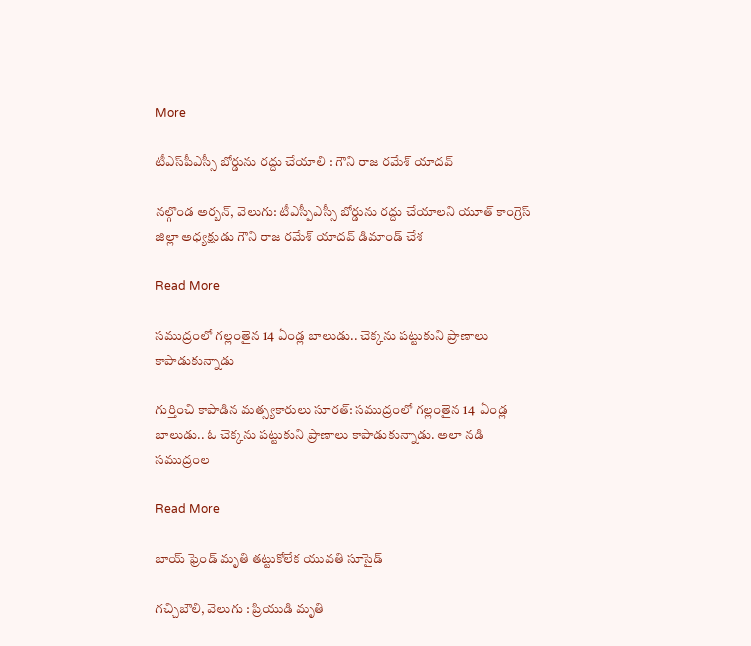More

టీఎస్‌‌‌‌పీఎస్సీ బోర్డును రద్దు చేయాలి : గౌని రాజ రమేశ్ యాదవ్

నల్గొండ అర్బన్, వెలుగు: టీఎస్పీఎస్సీ బోర్డును రద్దు చేయాలని యూత్‌‌‌‌ కాంగ్రెస్ జిల్లా అధ్యక్షుడు గౌని రాజ రమేశ్ యాదవ్ డిమాండ్ చేశ

Read More

సముద్రంలో గల్లంతైన 14 ఏండ్ల బాలుడు.. చెక్కను పట్టుకుని ప్రాణాలు కాపాడుకున్నాడు

గుర్తించి కాపాడిన మత్స్యకారులు సూరత్: సముద్రంలో గల్లంతైన 14  ఏండ్ల బాలుడు.. ఓ చెక్కను పట్టుకుని ప్రాణాలు కాపాడుకున్నాడు. అలా నడి సముద్రంల

Read More

బాయ్ ఫ్రెండ్ మృతి తట్టుకోలేక యువతి సూసైడ్

గచ్చిబౌలి, వెలుగు : ప్రియుడి మృతి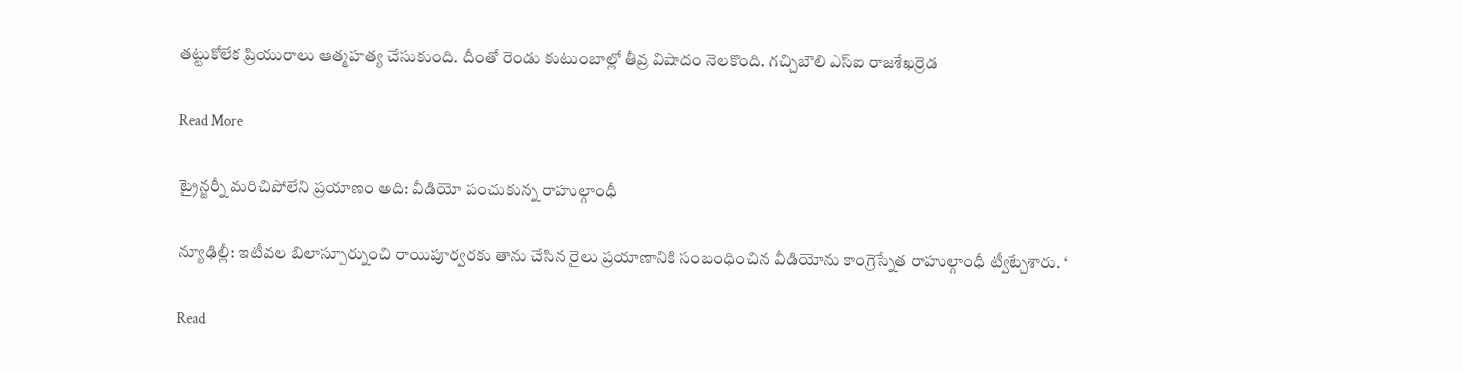తట్టుకోలేక ప్రియురాలు ఆత్మహత్య చేసుకుంది. దీంతో రెండు కుటుంబాల్లో తీవ్ర విషాదం నెలకొంది. గచ్చిబౌలి ఎస్ఐ రాజశేఖర్రెడ

Read More

ట్రైన్జర్నీ మరిచిపోలేని ప్రయాణం అది: వీడియో పంచుకున్న రాహుల్గాంధీ

న్యూఢిల్లీ: ఇటీవల బిలాస్పూర్నుంచి రాయిపూర్వరకు తాను చేసిన రైలు ప్రయాణానికి సంబంధించిన వీడియోను కాంగ్రెస్నేత రాహుల్గాంధీ ట్వీట్చేశారు. ‘

Read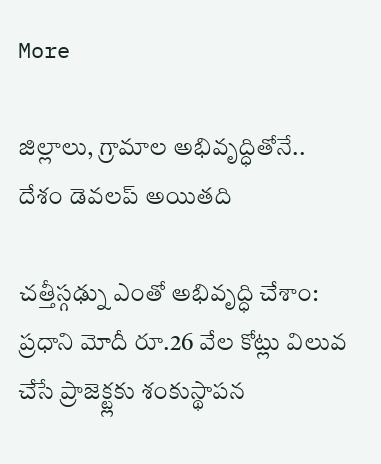More

జిల్లాలు, గ్రామాల అభివృద్ధితోనే.. దేశం డెవలప్ అయితది

చత్తీస్గఢ్ను ఎంతో అభివృద్ధి చేశాం: ప్రధాని మోదీ రూ.26 వేల కోట్లు విలువ చేసే ప్రాజెక్ట్లకు శంకుస్థాపన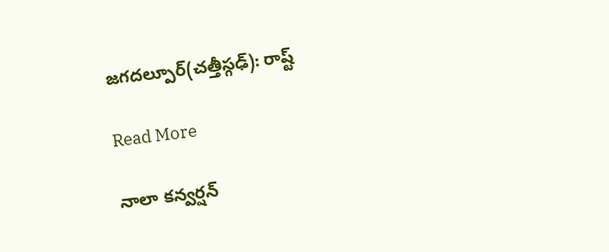జగదల్పూర్(చత్తీస్గఢ్): రాష్ట్

Read More

నాలా కన్వర్షన్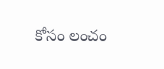కోసం లంచం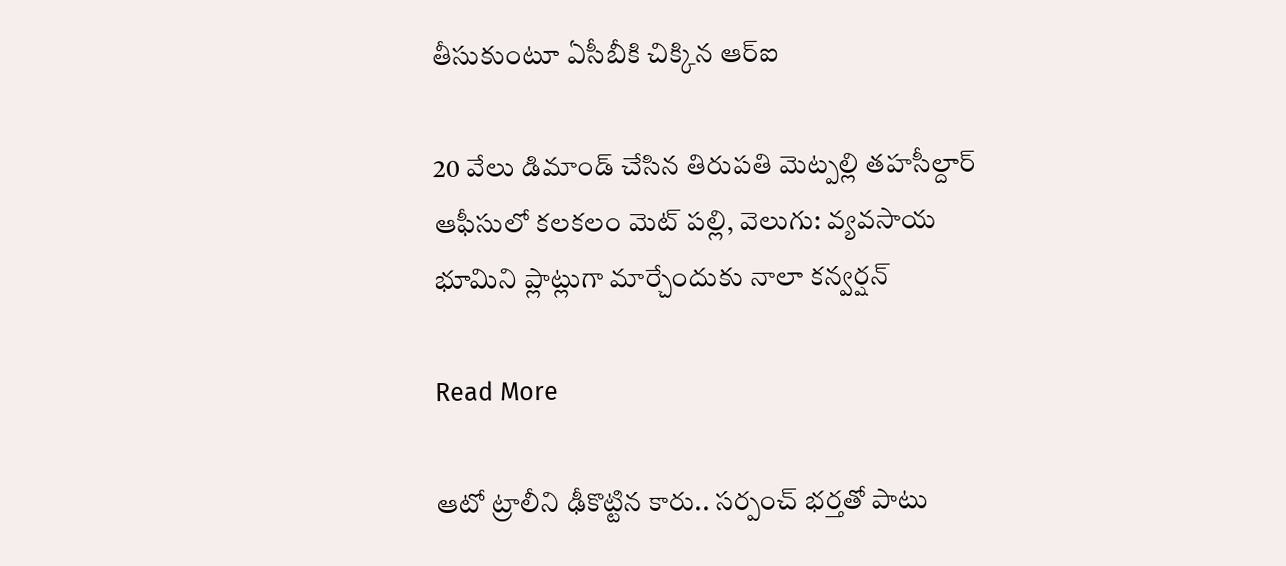తీసుకుంటూ ఏసీబీకి చిక్కిన ఆర్ఐ

20 వేలు డిమాండ్ చేసిన తిరుపతి మెట్పల్లి తహసీల్దార్ ఆఫీసులో కలకలం మెట్ పల్లి, వెలుగు: వ్యవసాయ భూమిని ప్లాట్లుగా మార్చేందుకు నాలా కన్వర్షన్

Read More

ఆటో ట్రాలీని ఢీకొట్టిన కారు.. సర్పంచ్ భర్తతో పాటు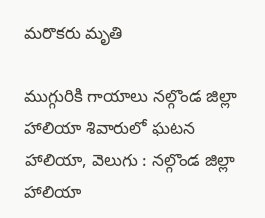మరొకరు మృతి

ముగ్గురికి గాయాలు నల్గొండ జిల్లా హాలియా శివారులో ఘటన హాలియా, వెలుగు : నల్గొండ జిల్లా హాలియా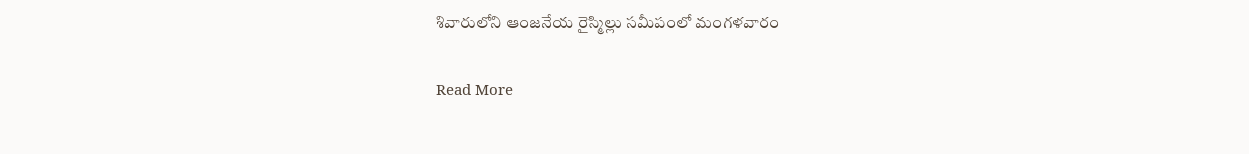శివారులోని ఆంజనేయ రైస్మిల్లు సమీపంలో మంగళవారం

Read More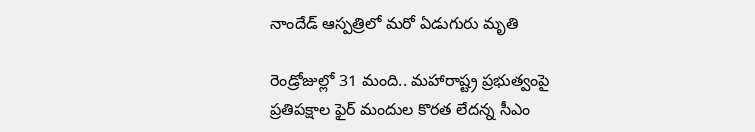నాందేడ్ ఆస్పత్రిలో మరో ఏడుగురు మృతి

రెండ్రోజుల్లో 31 మంది.. మహారాష్ట్ర ప్రభుత్వంపై ప్రతిపక్షాల ఫైర్ మందుల కొరత లేదన్న సీఎం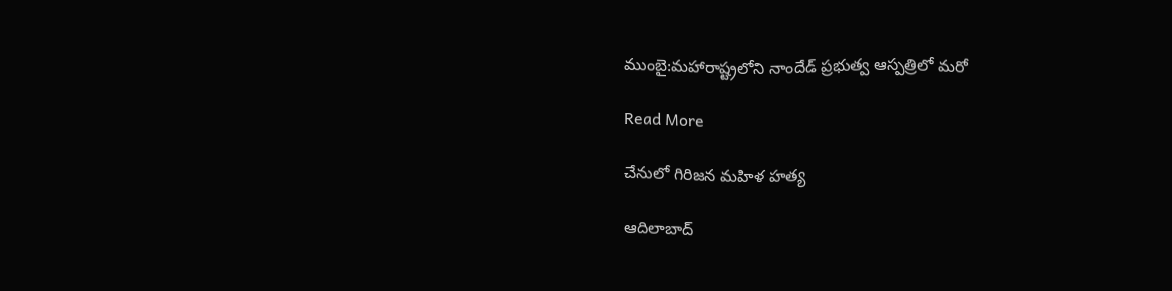ముంబై:మహారాష్ట్రలోని నాందేడ్ ప్రభుత్వ ఆస్పత్రిలో మరో

Read More

చేనులో గిరిజన మహిళ హత్య

ఆదిలాబాద్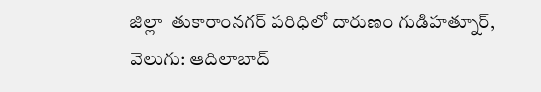జిల్లా  తుకారాంనగర్ పరిధిలో దారుణం గుడిహత్నూర్, వెలుగు: ఆదిలాబాద్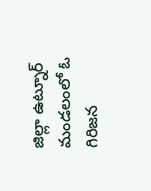జిల్లా ఉట్నూర్‌‌ మండలంలో ఓ గిరిజన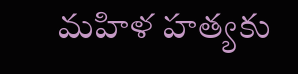మహిళ హత్యకు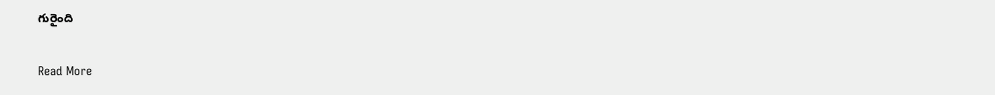గురైంది

Read More